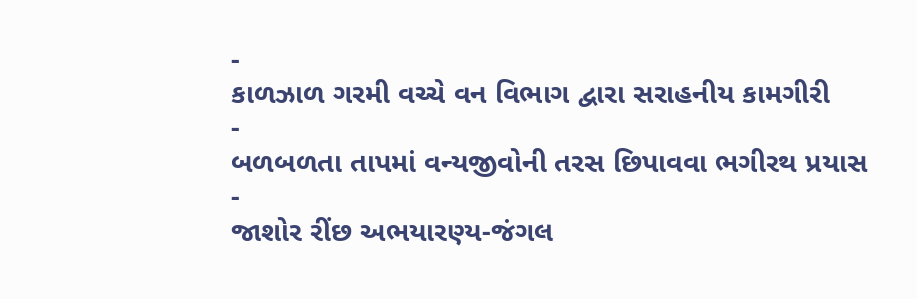-
કાળઝાળ ગરમી વચ્ચે વન વિભાગ દ્વારા સરાહનીય કામગીરી
-
બળબળતા તાપમાં વન્યજીવોની તરસ છિપાવવા ભગીરથ પ્રયાસ
-
જાશોર રીંછ અભયારણ્ય-જંગલ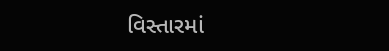વિસ્તારમાં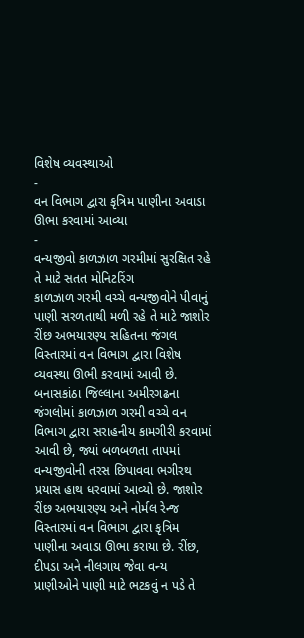વિશેષ વ્યવસ્થાઓ
-
વન વિભાગ દ્વારા કૃત્રિમ પાણીના અવાડા ઊભા કરવામાં આવ્યા
-
વન્યજીવો કાળઝાળ ગરમીમાં સુરક્ષિત રહે તે માટે સતત મોનિટરિંગ
કાળઝાળ ગરમી વચ્ચે વન્યજીવોને પીવાનું પાણી સરળતાથી મળી રહે તે માટે જાશોર રીંછ અભયારણ્ય સહિતના જંગલ વિસ્તારમાં વન વિભાગ દ્વારા વિશેષ વ્યવસ્થા ઊભી કરવામાં આવી છે.
બનાસકાંઠા જિલ્લાના અમીરગઢના જંગલોમાં કાળઝાળ ગરમી વચ્ચે વન વિભાગ દ્વારા સરાહનીય કામગીરી કરવામાં આવી છે, જ્યાં બળબળતા તાપમાં વન્યજીવોની તરસ છિપાવવા ભગીરથ પ્રયાસ હાથ ધરવામાં આવ્યો છે. જાશોર રીંછ અભયારણ્ય અને નોર્મલ રેન્જ વિસ્તારમાં વન વિભાગ દ્વારા કૃત્રિમ પાણીના અવાડા ઊભા કરાયા છે. રીંછ, દીપડા અને નીલગાય જેવા વન્ય પ્રાણીઓને પાણી માટે ભટકવું ન પડે તે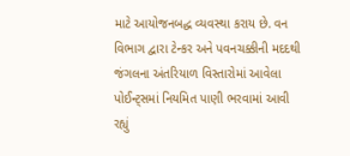માટે આયોજનબદ્ધ વ્યવસ્થા કરાય છે. વન વિભાગ દ્વારા ટેન્કર અને પવનચક્કીની મદદથી જંગલના અંતરિયાળ વિસ્તારોમાં આવેલા પોઈન્ટ્સમાં નિયમિત પાણી ભરવામાં આવી રહ્યું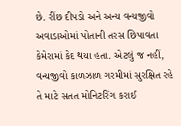છે. રીંછ દીપડો અને અન્ય વન્યજીવો અવાડાઓમાં પોતાની તરસ છિપાવતા કેમેરામાં કેદ થયા હતા. એટલું જ નહીં, વન્યજીવો કાળઝાળ ગરમીમાં સુરક્ષિત રહે તે માટે સતત મોનિટરિંગ કરાઈ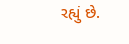રહ્યું છે.